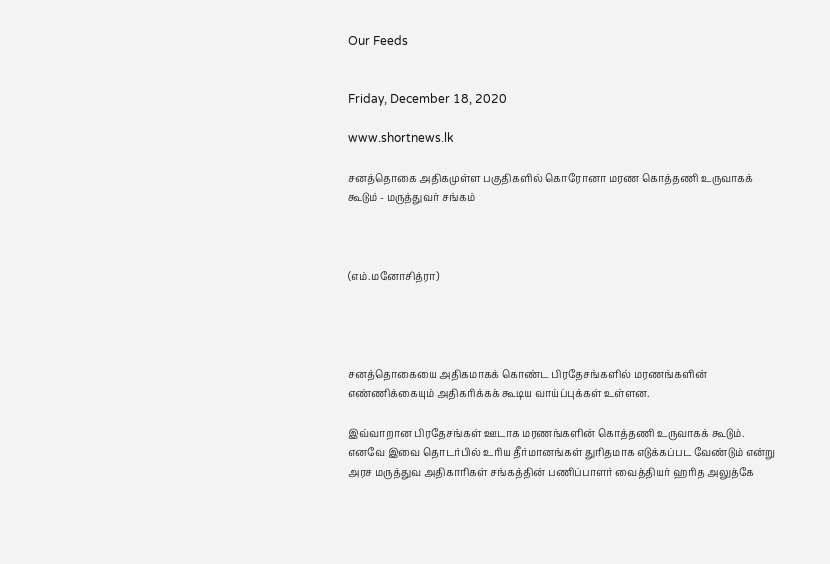Our Feeds


Friday, December 18, 2020

www.shortnews.lk

சனத்தொகை அதிகமுள்ள பகுதிகளில் கொரோனா மரண கொத்தணி உருவாகக் கூடும் - மருத்துவர் சங்கம்



(எம்.மனோசித்ரா)




சனத்தொகையை அதிகமாகக் கொண்ட பிரதேசங்களில் மரணங்களின் எண்ணிக்கையும் அதிகரிக்கக் கூடிய வாய்ப்புக்கள் உள்ளன.

இவ்வாறான பிரதேசங்கள் ஊடாக மரணங்களின் கொத்தணி உருவாகக் கூடும். எனவே இவை தொடர்பில் உரிய தீர்மானங்கள் துரிதமாக எடுக்கப்பட வேண்டும் என்று அரச மருத்துவ அதிகாரிகள் சங்கத்தின் பணிப்பாளர் வைத்தியர் ஹரித அலுத்கே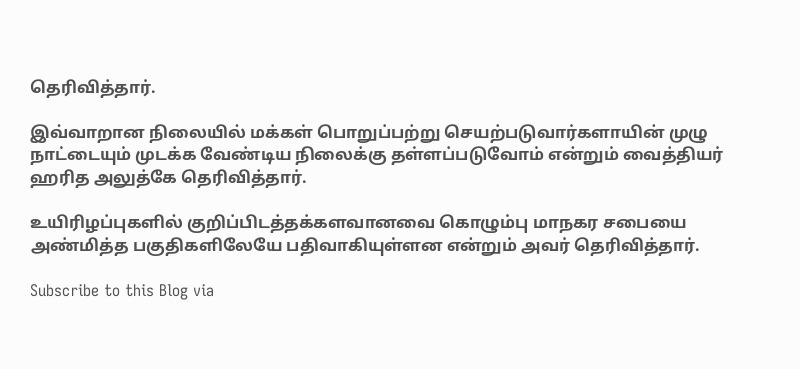தெரிவித்தார்.

இவ்வாறான நிலையில் மக்கள் பொறுப்பற்று செயற்படுவார்களாயின் முழு நாட்டையும் முடக்க வேண்டிய நிலைக்கு தள்ளப்படுவோம் என்றும் வைத்தியர் ஹரித அலுத்கே தெரிவித்தார்.

உயிரிழப்புகளில் குறிப்பிடத்தக்களவானவை கொழும்பு மாநகர சபையை அண்மித்த பகுதிகளிலேயே பதிவாகியுள்ளன என்றும் அவர் தெரிவித்தார்.

Subscribe to this Blog via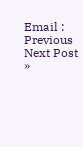Email :
Previous
Next Post »